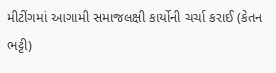મીટીંગમાં આગામી સમાજલક્ષી કાર્યોની ચર્ચા કરાઈ (કેતન ભટ્ટી)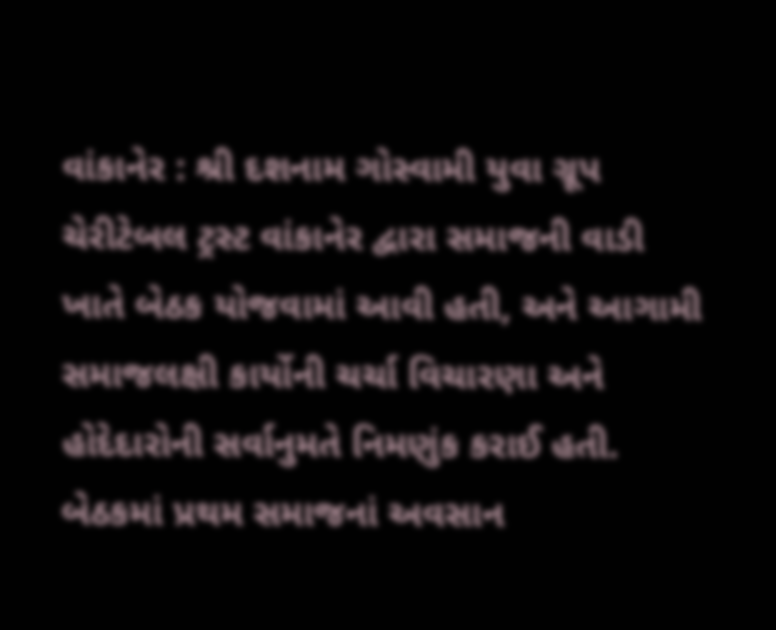વાંકાનેર : શ્રી દશનામ ગોસ્વામી યુવા ગ્રૂપ ચેરીટેબલ ટ્રસ્ટ વાંકાનેર દ્વારા સમાજની વાડી ખાતે બેઠક યોજવામાં આવી હતી, અને આગામી સમાજલક્ષી કાર્યોની ચર્ચા વિચારણા અને હોદેદારોની સર્વાનુમતે નિમણુંક કરાઈ હતી. બેઠકમાં પ્રથમ સમાજનાં અવસાન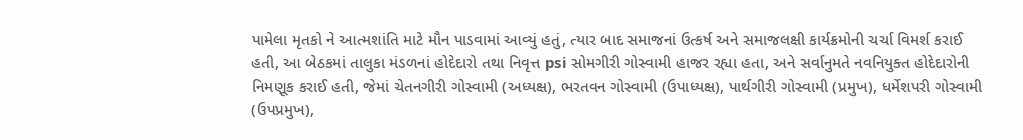પામેલા મૃતકો ને આત્મશાંતિ માટે મૌન પાડવામાં આવ્યું હતું, ત્યાર બાદ સમાજનાં ઉત્કર્ષ અને સમાજલક્ષી કાર્યક્રમોની ચર્ચા વિમર્શ કરાઈ હતી, આ બેઠકમાં તાલુકા મંડળનાં હોદેદારો તથા નિવૃત્ત psi સોમગીરી ગોસ્વામી હાજર રહ્યા હતા, અને સર્વાનુમતે નવનિયુક્ત હોદેદારોની નિમણૂક કરાઈ હતી, જેમાં ચેતનગીરી ગોસ્વામી (અધ્યક્ષ), ભરતવન ગોસ્વામી (ઉપાધ્યક્ષ), પાર્થગીરી ગોસ્વામી (પ્રમુખ), ધર્મેશપરી ગોસ્વામી (ઉપપ્રમુખ),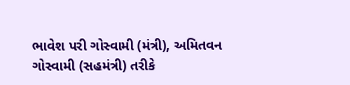ભાવેશ પરી ગોસ્વામી (મંત્રી), અમિતવન ગોસ્વામી (સહમંત્રી) તરીકે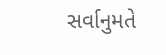સર્વાનુમતે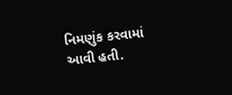નિમણુંક કરવામાં આવી હતી.